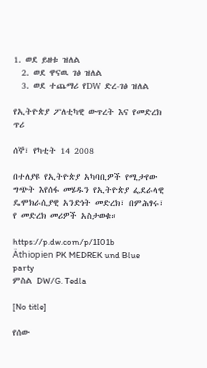1. ወደ ይዘቱ ዝለል
  2. ወደ ዋናዉ ገፅ ዝለል
  3. ወደ ተጨማሪ የDW ድረ-ገፅ ዝለል

የኢትዮጵያ ፖለቲካዊ ውጥረት እና የመድረክ ጥሪ

ሰኞ፣ የካቲት 14 2008

በተለያዩ የኢትዮጵያ አካባቢዎች የሚታየው ግጭት እየሰፋ መሄዱን የኢትዮጵያ ፌደራላዊ ዴሞክራሲያዊ አንድነት መድረክ፣ በምሕፃሩ፣ የ መድረክ መሪዎች አስታወቁ።

https://p.dw.com/p/1I01b
Äthiopien PK MEDREK und Blue party
ምስል DW/G. Tedla

[No title]

የሰው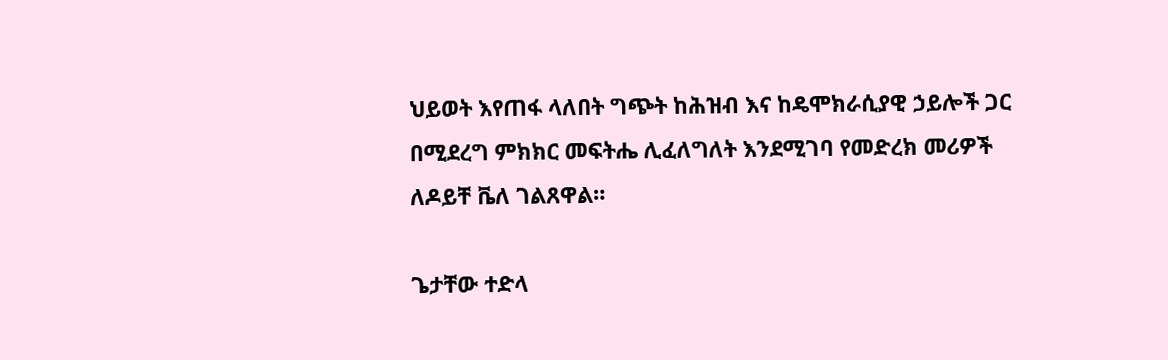ህይወት እየጠፋ ላለበት ግጭት ከሕዝብ እና ከዴሞክራሲያዊ ኃይሎች ጋር በሚደረግ ምክክር መፍትሔ ሊፈለግለት እንደሚገባ የመድረክ መሪዎች ለዶይቸ ቬለ ገልጸዋል።

ጌታቸው ተድላ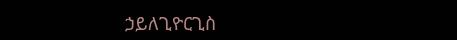ኃይለጊዮርጊስ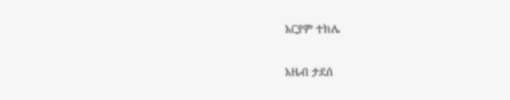አርያም ተክሌ

አዜብ ታደሰ